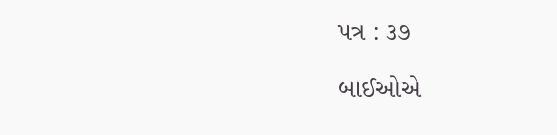પત્ર : ૩૭

બાઈઓએ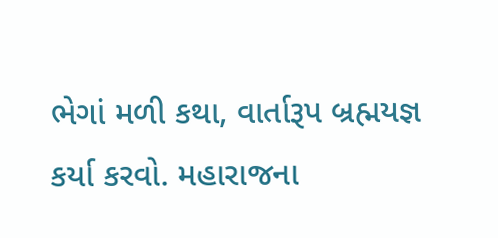ભેગાં મળી કથા, વાર્તારૂપ બ્રહ્મયજ્ઞ કર્યા કરવો. મહારાજના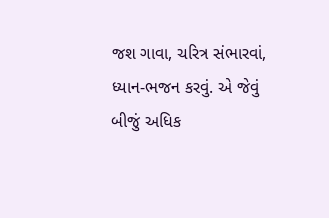જશ ગાવા, ચરિત્ર સંભારવાં, ધ્યાન-ભજન કરવું. એ જેવું બીજું અધિક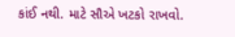કાંઈ નથી. માટે સૌએ ખટકો રાખવો.